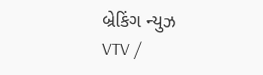બ્રેકિંગ ન્યુઝ
VTV /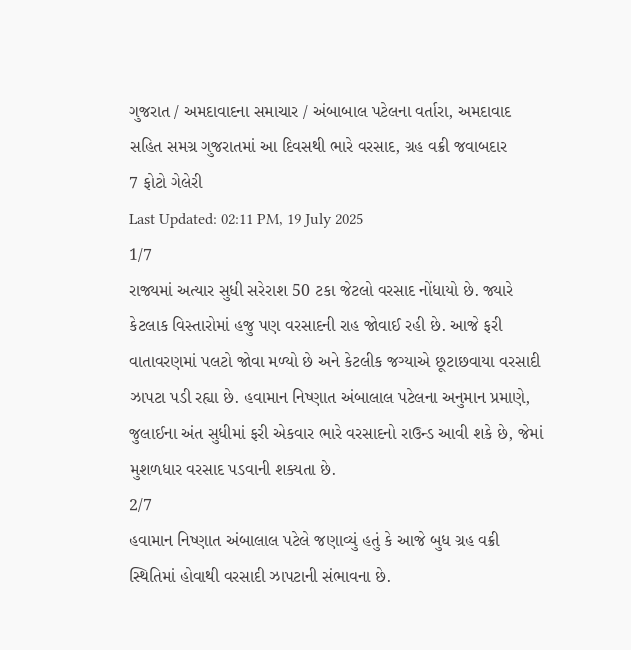ગુજરાત / અમદાવાદના સમાચાર / અંબાબાલ પટેલના વર્તારા, અમદાવાદ સહિત સમગ્ર ગુજરાતમાં આ દિવસથી ભારે વરસાદ, ગ્રહ વક્રી જવાબદાર
7 ફોટો ગેલેરી
Last Updated: 02:11 PM, 19 July 2025
1/7
રાજ્યમાં અત્યાર સુધી સરેરાશ 50 ટકા જેટલો વરસાદ નોંધાયો છે. જ્યારે કેટલાક વિસ્તારોમાં હજુ પણ વરસાદની રાહ જોવાઈ રહી છે. આજે ફરી વાતાવરણમાં પલટો જોવા મળ્યો છે અને કેટલીક જગ્યાએ છૂટાછવાયા વરસાદી ઝાપટા પડી રહ્યા છે. હવામાન નિષ્ણાત અંબાલાલ પટેલના અનુમાન પ્રમાણે, જુલાઈના અંત સુધીમાં ફરી એકવાર ભારે વરસાદનો રાઉન્ડ આવી શકે છે, જેમાં મુશળધાર વરસાદ પડવાની શક્યતા છે.
2/7
હવામાન નિષ્ણાત અંબાલાલ પટેલે જણાવ્યું હતું કે આજે બુધ ગ્રહ વક્રી સ્થિતિમાં હોવાથી વરસાદી ઝાપટાની સંભાવના છે.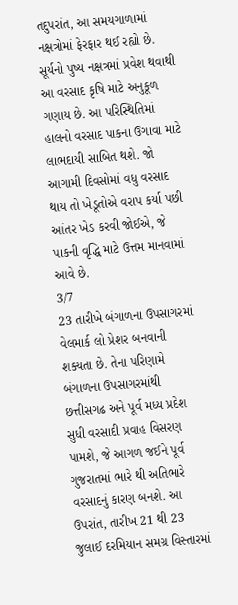તદુપરાંત, આ સમયગાળામાં નક્ષત્રોમાં ફેરફાર થઈ રહ્યો છે. સૂર્યનો પુષ્ય નક્ષત્રમાં પ્રવેશ થવાથી આ વરસાદ કૃષિ માટે અનુકૂળ ગણાય છે. આ પરિસ્થિતિમાં હાલનો વરસાદ પાકના ઉગાવા માટે લાભદાયી સાબિત થશે. જો આગામી દિવસોમાં વધુ વરસાદ થાય તો ખેડૂતોએ વરાપ કર્યા પછી આંતર ખેડ કરવી જોઈએ, જે પાકની વૃદ્ધિ માટે ઉત્તમ માનવામાં આવે છે.
3/7
23 તારીખે બંગાળના ઉપસાગરમાં વેલમાર્ક લો પ્રેશર બનવાની શક્યતા છે. તેના પરિણામે બંગાળના ઉપસાગરમાંથી છત્તીસગઢ અને પૂર્વ મધ્ય પ્રદેશ સુધી વરસાદી પ્રવાહ વિસરણ પામશે, જે આગળ જઈને પૂર્વ ગુજરાતમાં ભારે થી અતિભારે વરસાદનું કારણ બનશે. આ ઉપરાંત, તારીખ 21 થી 23 જુલાઈ દરમિયાન સમગ્ર વિસ્તારમાં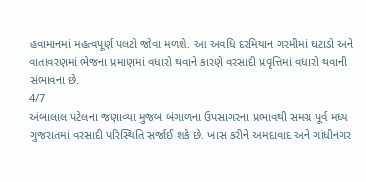હવામાનમાં મહત્વપૂર્ણ પલટો જોવા મળશે. આ અવધિ દરમિયાન ગરમીમાં ઘટાડો અને વાતાવરણમાં ભેજના પ્રમાણમાં વધારો થવાને કારણે વરસાદી પ્રવૃત્તિમાં વધારો થવાની સંભાવના છે.
4/7
અંબાલાલ પટેલના જણાવ્યા મુજબ બંગાળના ઉપસાગરના પ્રભાવથી સમગ્ર પૂર્વ મધ્ય ગુજરાતમાં વરસાદી પરિસ્થિતિ સર્જાઈ શકે છે. ખાસ કરીને અમદાવાદ અને ગાંધીનગર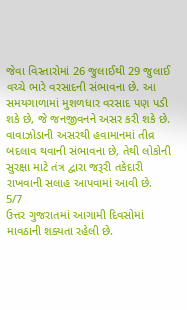જેવા વિસ્તારોમાં 26 જુલાઈથી 29 જુલાઈ વચ્ચે ભારે વરસાદની સંભાવના છે. આ સમયગાળામાં મુશળધાર વરસાદ પણ પડી શકે છે, જે જનજીવનને અસર કરી શકે છે. વાવાઝોડાની અસરથી હવામાનમાં તીવ્ર બદલાવ થવાની સંભાવના છે, તેથી લોકોની સુરક્ષા માટે તંત્ર દ્વારા જરૂરી તકેદારી રાખવાની સલાહ આપવામાં આવી છે.
5/7
ઉત્તર ગુજરાતમાં આગામી દિવસોમાં માવઠાની શક્યતા રહેલી છે.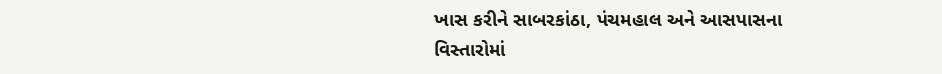ખાસ કરીને સાબરકાંઠા, પંચમહાલ અને આસપાસના વિસ્તારોમાં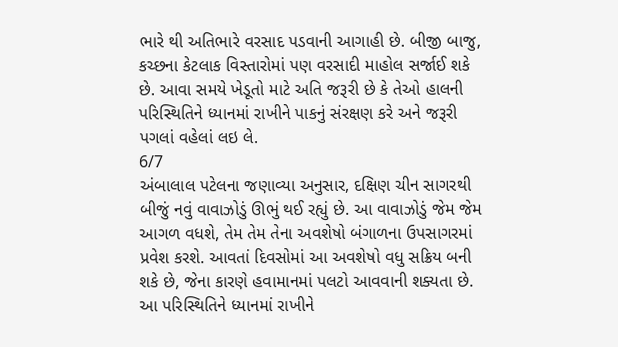ભારે થી અતિભારે વરસાદ પડવાની આગાહી છે. બીજી બાજુ, કચ્છના કેટલાક વિસ્તારોમાં પણ વરસાદી માહોલ સર્જાઈ શકે છે. આવા સમયે ખેડૂતો માટે અતિ જરૂરી છે કે તેઓ હાલની પરિસ્થિતિને ધ્યાનમાં રાખીને પાકનું સંરક્ષણ કરે અને જરૂરી પગલાં વહેલાં લઇ લે.
6/7
અંબાલાલ પટેલના જણાવ્યા અનુસાર, દક્ષિણ ચીન સાગરથી બીજું નવું વાવાઝોડું ઊભું થઈ રહ્યું છે. આ વાવાઝોડું જેમ જેમ આગળ વધશે, તેમ તેમ તેના અવશેષો બંગાળના ઉપસાગરમાં પ્રવેશ કરશે. આવતાં દિવસોમાં આ અવશેષો વધુ સક્રિય બની શકે છે, જેના કારણે હવામાનમાં પલટો આવવાની શક્યતા છે. આ પરિસ્થિતિને ધ્યાનમાં રાખીને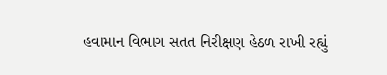હવામાન વિભાગ સતત નિરીક્ષણ હેઠળ રાખી રહ્યું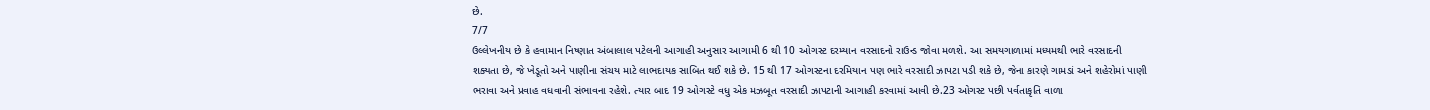છે.
7/7
ઉલ્લેખનીય છે કે હવામાન નિષ્ણાત અંબાલાલ પટેલની આગાહી અનુસાર આગામી 6 થી 10 ઓગસ્ટ દરમ્યાન વરસાદનો રાઉન્ડ જોવા મળશે. આ સમયગાળામાં મધ્યમથી ભારે વરસાદની શક્યતા છે, જે ખેડૂતો અને પાણીના સંચય માટે લાભદાયક સાબિત થઈ શકે છે. 15 થી 17 ઓગસ્ટના દરમિયાન પણ ભારે વરસાદી ઝાપટા પડી શકે છે, જેના કારણે ગામડાં અને શહેરોમાં પાણી ભરાવા અને પ્રવાહ વધવાની સંભાવના રહેશે. ત્યાર બાદ 19 ઓગસ્ટે વધુ એક મઝબૂત વરસાદી ઝાપટાની આગાહી કરવામાં આવી છે.23 ઓગસ્ટ પછી પર્વતાકૃતિ વાળા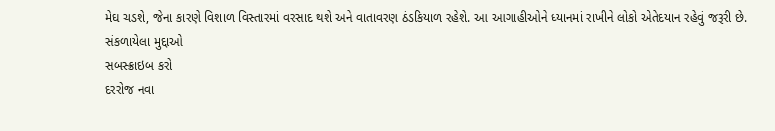મેઘ ચડશે, જેના કારણે વિશાળ વિસ્તારમાં વરસાદ થશે અને વાતાવરણ ઠંડકિયાળ રહેશે. આ આગાહીઓને ધ્યાનમાં રાખીને લોકો એતેદયાન રહેવું જરૂરી છે.
સંકળાયેલા મુદ્દાઓ
સબસ્ક્રાઇબ કરો
દરરોજ નવા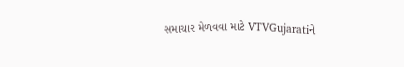સમાચાર મેળવવા માટે VTVGujaratiને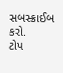સબસ્ક્રાઈબ કરો.
ટોપ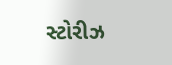સ્ટોરીઝ